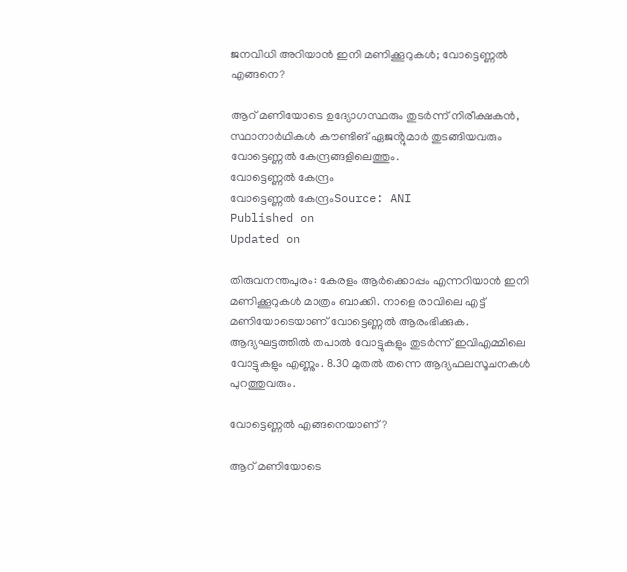ജനവിധി അറിയാൻ ഇനി മണിക്കൂറുകൾ; വോട്ടെണ്ണൽ എങ്ങനെ?

ആറ് മണിയോടെ ഉദ്യോഗസ്ഥരും തുടർന്ന് നിരീക്ഷകൻ, സ്ഥാനാർഥികൾ കൗണ്ടിങ് ഏജൻ്റുമാർ തുടങ്ങിയവരും വോട്ടെണ്ണൽ കേന്ദ്രങ്ങളിലെത്തും.
വോട്ടെണ്ണൽ കേന്ദ്രം
വോട്ടെണ്ണൽ കേന്ദ്രംSource: ANI
Published on
Updated on

തിരുവനന്തപുരം: കേരളം ആർക്കൊപ്പം എന്നറിയാൻ ഇനി മണിക്കൂറുകൾ മാത്രം ബാക്കി. നാളെ രാവിലെ എട്ട് മണിയോടെയാണ് വോട്ടെണ്ണൽ ആരംഭിക്കുക. ആദ്യഘട്ടത്തിൽ തപാൽ വോട്ടുകളും തുടർന്ന് ഇവിഎമ്മിലെ വോട്ടുകളും എണ്ണും. 8.30 മുതൽ തന്നെ ആദ്യഫലസൂചനകൾ പുറത്തുവരും.

വോട്ടെണ്ണൽ എങ്ങനെയാണ്?

ആറ് മണിയോടെ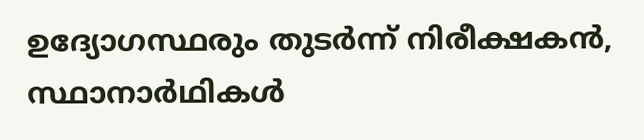ഉദ്യോഗസ്ഥരും തുടർന്ന് നിരീക്ഷകൻ, സ്ഥാനാർഥികൾ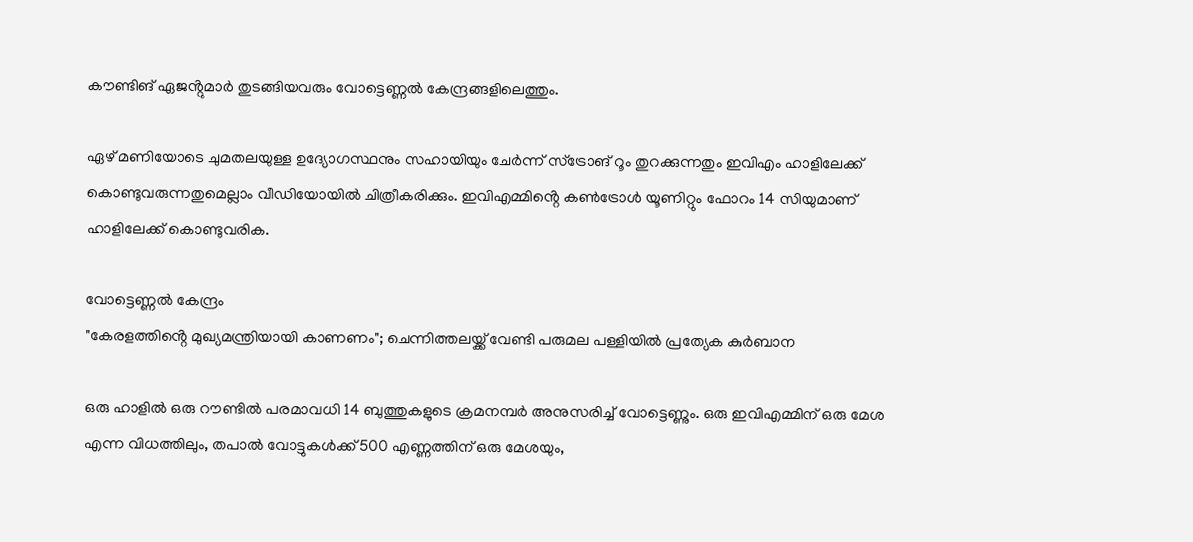കൗണ്ടിങ് ഏജൻ്റുമാർ തുടങ്ങിയവരും വോട്ടെണ്ണൽ കേന്ദ്രങ്ങളിലെത്തും.

ഏഴ് മണിയോടെ ചുമതലയുള്ള ഉദ്യോഗസ്ഥനും സഹായിയും ചേർന്ന് സ്ട്രോങ് റൂം തുറക്കുന്നതും ഇവിഎം ഹാളിലേക്ക് കൊണ്ടുവരുന്നതുമെല്ലാം വീഡിയോയിൽ ചിത്രീകരിക്കും. ഇവിഎമ്മിൻ്റെ കൺട്രോൾ യൂണിറ്റും ഫോറം 14 സിയുമാണ് ഹാളിലേക്ക് കൊണ്ടുവരിക.

വോട്ടെണ്ണൽ കേന്ദ്രം
"കേരളത്തിൻ്റെ മുഖ്യമന്ത്രിയായി കാണണം"; ചെന്നിത്തലയ്ക്ക് വേണ്ടി പരുമല പള്ളിയിൽ പ്രത്യേക കുർബാന

ഒരു ഹാളിൽ ഒരു റൗണ്ടിൽ പരമാവധി 14 ബുത്തുകളുടെ ക്രമനമ്പർ അനുസരിച്ച് വോട്ടെണ്ണും. ഒരു ഇവിഎമ്മിന് ഒരു മേശ എന്ന വിധത്തിലും, തപാൽ വോട്ടുകൾക്ക് 500 എണ്ണത്തിന് ഒരു മേശയും,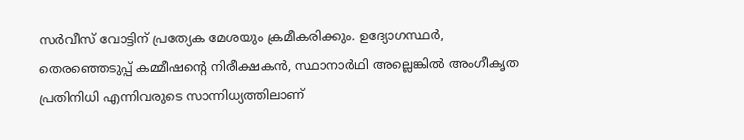സർവീസ് വോട്ടിന് പ്രത്യേക മേശയും ക്രമീകരിക്കും. ഉദ്യോഗസ്ഥർ, തെരഞ്ഞെടുപ്പ് കമ്മീഷൻ്റെ നിരീക്ഷകൻ, സ്ഥാനാർഥി അല്ലെങ്കിൽ അംഗീകൃത പ്രതിനിധി എന്നിവരുടെ സാന്നിധ്യത്തിലാണ്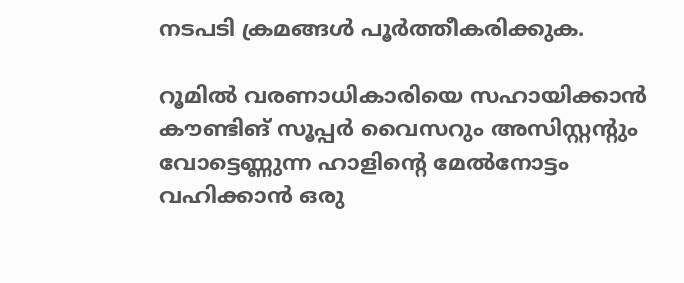നടപടി ക്രമങ്ങൾ പൂർത്തീകരിക്കുക.

റൂമിൽ വരണാധികാരിയെ സഹായിക്കാൻ കൗണ്ടിങ് സൂപ്പർ വൈസറും അസിസ്റ്റൻ്റും വോട്ടെണ്ണുന്ന ഹാളിൻ്റെ മേൽനോട്ടം വഹിക്കാൻ ഒരു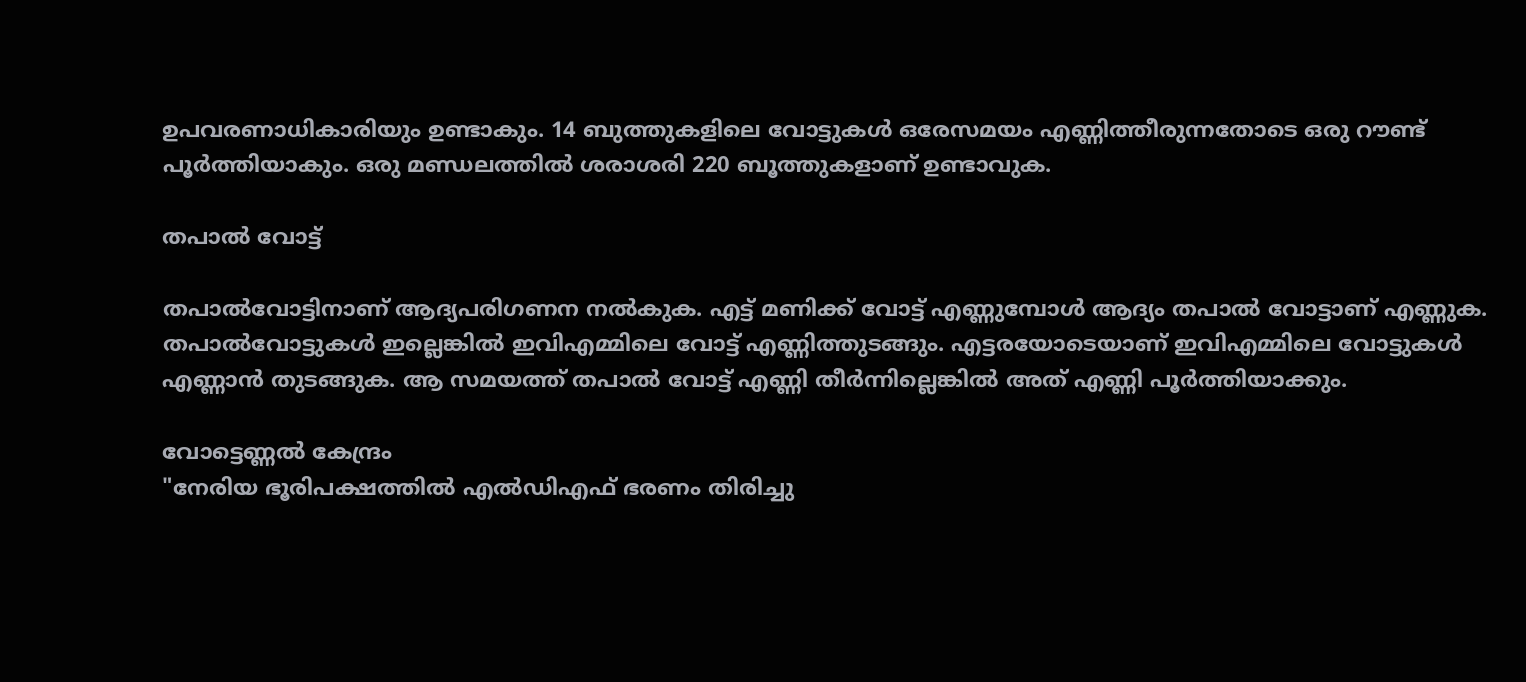ഉപവരണാധികാരിയും ഉണ്ടാകും. 14 ബുത്തുകളിലെ വോട്ടുകൾ ഒരേസമയം എണ്ണിത്തീരുന്നതോടെ ഒരു റൗണ്ട് പൂർത്തിയാകും. ഒരു മണ്ഡലത്തിൽ ശരാശരി 220 ബൂത്തുകളാണ് ഉണ്ടാവുക.

തപാൽ വോട്ട്

തപാൽവോട്ടിനാണ് ആദ്യപരിഗണന നൽകുക. എട്ട് മണിക്ക് വോട്ട് എണ്ണുമ്പോൾ ആദ്യം തപാൽ വോട്ടാണ് എണ്ണുക. തപാൽവോട്ടുകൾ ഇല്ലെങ്കിൽ ഇവിഎമ്മിലെ വോട്ട് എണ്ണിത്തുടങ്ങും. എട്ടരയോടെയാണ് ഇവിഎമ്മിലെ വോട്ടുകൾ എണ്ണാൻ തുടങ്ങുക. ആ സമയത്ത് തപാൽ വോട്ട് എണ്ണി തീർന്നില്ലെങ്കിൽ അത് എണ്ണി പൂർത്തിയാക്കും.

വോട്ടെണ്ണൽ കേന്ദ്രം
"നേരിയ ഭൂരിപക്ഷത്തിൽ എൽഡിഎഫ് ഭരണം തിരിച്ചു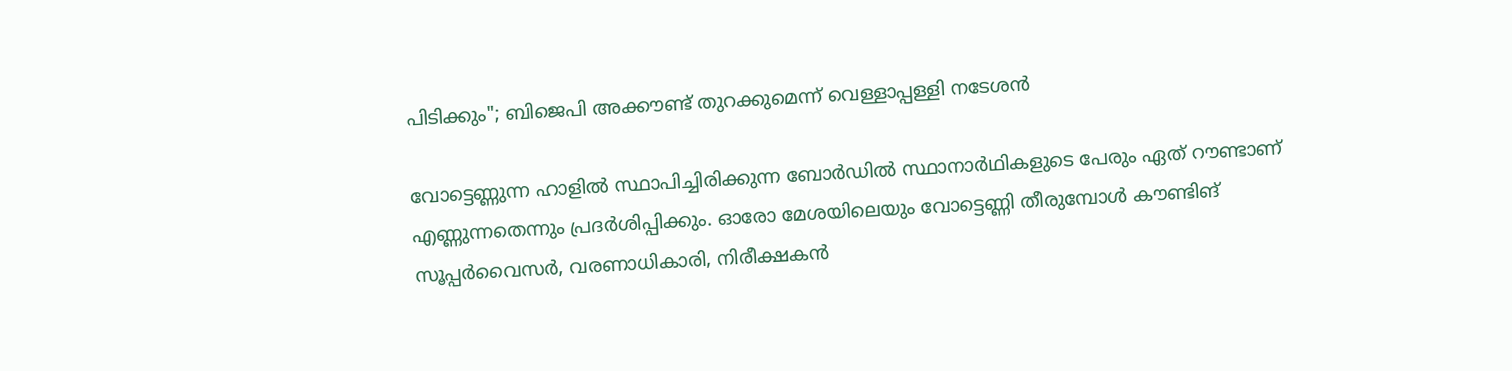പിടിക്കും"; ബിജെപി അക്കൗണ്ട് തുറക്കുമെന്ന് വെള്ളാപ്പള്ളി നടേശൻ

വോട്ടെണ്ണുന്ന ഹാളിൽ സ്ഥാപിച്ചിരിക്കുന്ന ബോർഡിൽ സ്ഥാനാർഥികളുടെ പേരും ഏത് റൗണ്ടാണ് എണ്ണുന്നതെന്നും പ്രദർശിപ്പിക്കും. ഓരോ മേശയിലെയും വോട്ടെണ്ണി തീരുമ്പോൾ കൗണ്ടിങ് സൂപ്പർവൈസർ, വരണാധികാരി, നിരീക്ഷകൻ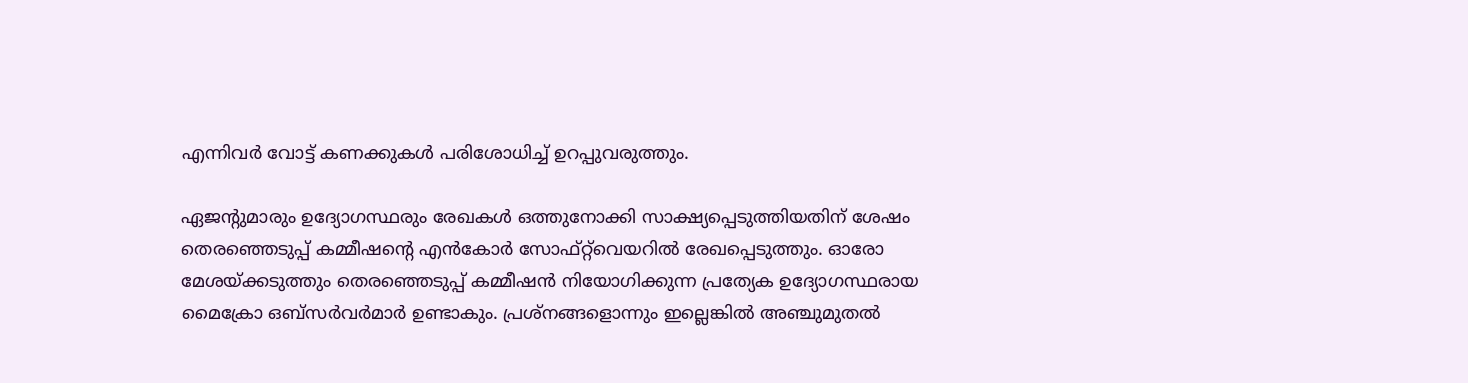എന്നിവർ വോട്ട് കണക്കുകൾ പരിശോധിച്ച് ഉറപ്പുവരുത്തും.

ഏജൻ്റുമാരും ഉദ്യോഗസ്ഥരും രേഖകൾ ഒത്തുനോക്കി സാക്ഷ്യപ്പെടുത്തിയതിന് ശേഷം തെരഞ്ഞെടുപ്പ് കമ്മീഷൻ്റെ എൻകോർ സോഫ്റ്റ്‌വെയറിൽ രേഖപ്പെടുത്തും. ഓരോ മേശയ്ക്കടുത്തും തെരഞ്ഞെടുപ്പ് കമ്മീഷൻ നിയോഗിക്കുന്ന പ്രത്യേക ഉദ്യോഗസ്ഥരായ മൈക്രോ ഒബ്‌സർവർമാർ ഉണ്ടാകും. പ്രശ്നങ്ങളൊന്നും ഇല്ലെങ്കിൽ അഞ്ചുമുതൽ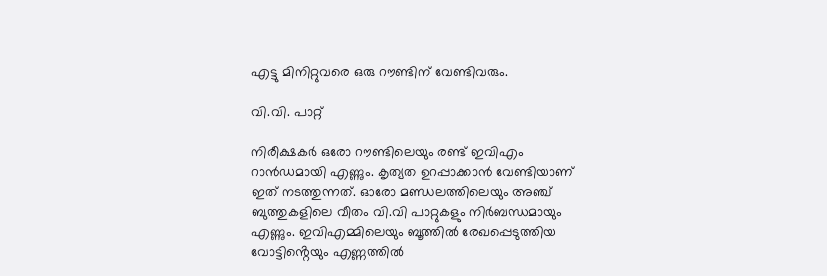എട്ടു മിനിറ്റുവരെ ഒരു റൗണ്ടിന് വേണ്ടിവരും.

വി.വി. പാറ്റ്

നിരീക്ഷകർ ഒരോ റൗണ്ടിലെയും രണ്ട് ഇവിഎം റാൻഡമായി എണ്ണും. കൃത്യത ഉറപ്പാക്കാൻ വേണ്ടിയാണ് ഇത് നടത്തുന്നത്. ഓരോ മണ്ഡലത്തിലെയും അഞ്ച് ബുത്തുകളിലെ വീതം വി.വി പാറ്റുകളും നിർബന്ധമായും എണ്ണും. ഇവിഎമ്മിലെയും ബൂത്തിൽ രേഖപ്പെടുത്തിയ വോട്ടിൻ്റെയും എണ്ണത്തിൽ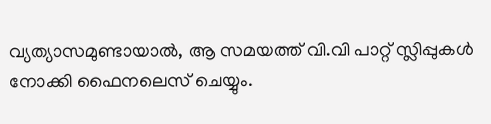വ്യത്യാസമുണ്ടായാൽ, ആ സമയത്ത് വി.വി പാറ്റ് സ്ലിപ്പുകൾ നോക്കി ഫൈനലെസ് ചെയ്യും.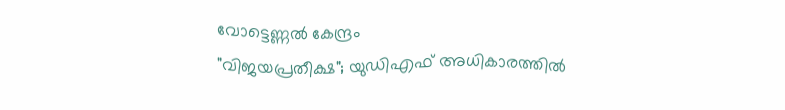വോട്ടെണ്ണൽ കേന്ദ്രം
"വിജയപ്രതീക്ഷ"; യുഡിഎഫ് അധികാരത്തിൽ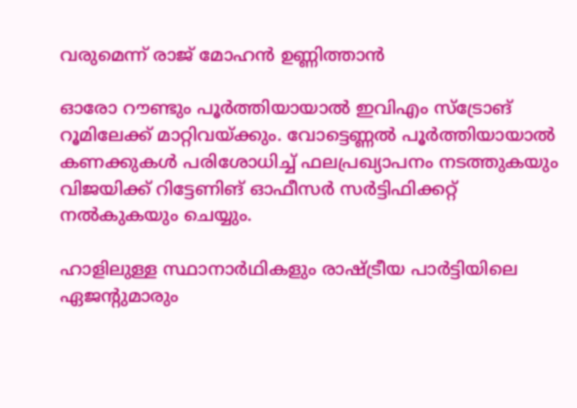വരുമെന്ന് രാജ് മോഹൻ ഉണ്ണിത്താൻ

ഓരോ റൗണ്ടും പൂർത്തിയായാൽ ഇവിഎം സ്ട്രോങ് റൂമിലേക്ക് മാറ്റിവയ്ക്കും. വോട്ടെണ്ണൽ പൂർത്തിയായാൽ കണക്കുകൾ പരിശോധിച്ച് ഫലപ്രഖ്യാപനം നടത്തുകയും വിജയിക്ക് റിട്ടേണിങ് ഓഫീസർ സർട്ടിഫിക്കറ്റ് നൽകുകയും ചെയ്യും.

ഹാളിലുള്ള സ്ഥാനാർഥികളും രാഷ്ട്രീയ പാർട്ടിയിലെ ഏജൻ്റുമാരും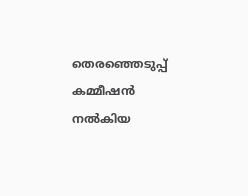തെരഞ്ഞെടുപ്പ് കമ്മീഷൻ നൽകിയ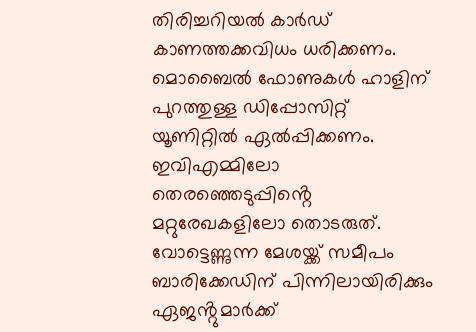തിരിച്ചറിയൽ കാർഡ് കാണത്തക്കവിധം ധരിക്കണം. മൊബൈൽ ഫോണുകൾ ഹാളിന് പുറത്തുള്ള ഡിപ്പോസിറ്റ് യൂണിറ്റിൽ ഏൽപ്പിക്കണം. ഇവിഎമ്മിലോ തെരഞ്ഞെടുപ്പിൻ്റെ മറ്റുരേഖകളിലോ തൊടരുത്. വോട്ടെണ്ണുന്ന മേശയ്ക്ക് സമീപം ബാരിക്കേഡിന് പിന്നിലായിരിക്കും ഏജൻ്റുമാർക്ക്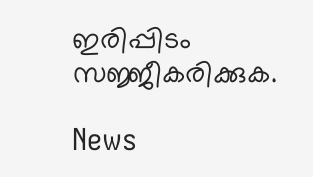ഇരിപ്പിടം സജ്ജീകരിക്കുക.

News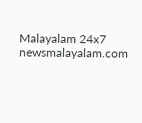Malayalam 24x7
newsmalayalam.com